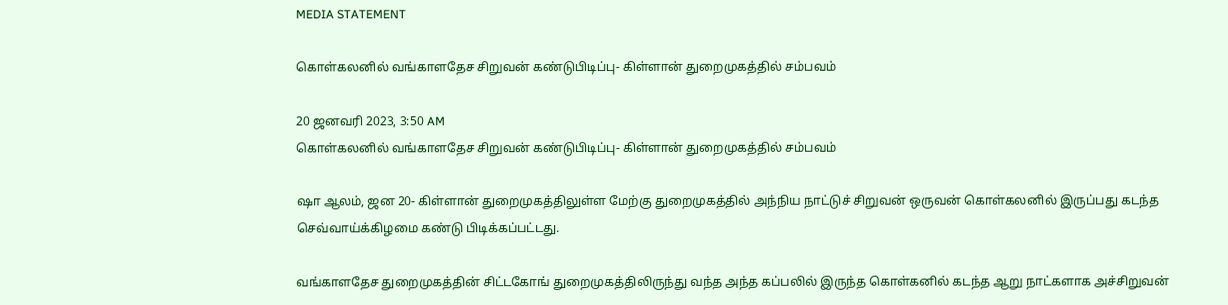MEDIA STATEMENT

கொள்கலனில் வங்காளதேச சிறுவன் கண்டுபிடிப்பு- கிள்ளான் துறைமுகத்தில் சம்பவம்

20 ஜனவரி 2023, 3:50 AM
கொள்கலனில் வங்காளதேச சிறுவன் கண்டுபிடிப்பு- கிள்ளான் துறைமுகத்தில் சம்பவம்

ஷா ஆலம், ஜன 20- கிள்ளான் துறைமுகத்திலுள்ள மேற்கு துறைமுகத்தில் அந்நிய நாட்டுச் சிறுவன் ஒருவன் கொள்கலனில் இருப்பது கடந்த செவ்வாய்க்கிழமை கண்டு பிடிக்கப்பட்டது.

வங்காளதேச துறைமுகத்தின் சிட்டகோங் துறைமுகத்திலிருந்து வந்த அந்த கப்பலில் இருந்த கொள்கனில் கடந்த ஆறு நாட்களாக அச்சிறுவன்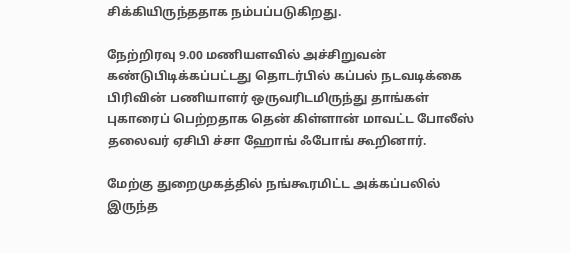சிக்கியிருந்ததாக நம்பப்படுகிறது.

நேற்றிரவு 9.00 மணியளவில் அச்சிறுவன் கண்டுபிடிக்கப்பட்டது தொடர்பில் கப்பல் நடவடிக்கை பிரிவின் பணியாளர் ஒருவரிடமிருந்து தாங்கள் புகாரைப் பெற்றதாக தென் கிள்ளான் மாவட்ட போலீஸ் தலைவர் ஏசிபி ச்சா ஹோங் ஃபோங் கூறினார்.

மேற்கு துறைமுகத்தில் நங்கூரமிட்ட அக்கப்பலில் இருந்த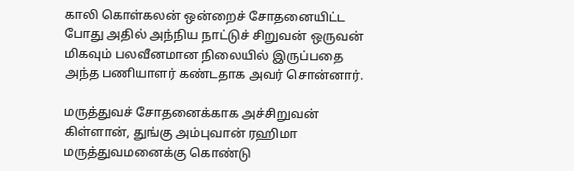காலி கொள்கலன் ஒன்றைச் சோதனையிட்ட போது அதில் அந்நிய நாட்டுச் சிறுவன் ஒருவன் மிகவும் பலவீனமான நிலையில் இருப்பதை அந்த பணியாளர் கண்டதாக அவர் சொன்னார்.

மருத்துவச் சோதனைக்காக அச்சிறுவன் கிள்ளான், துங்கு அம்புவான் ரஹிமா மருத்துவமனைக்கு கொண்டு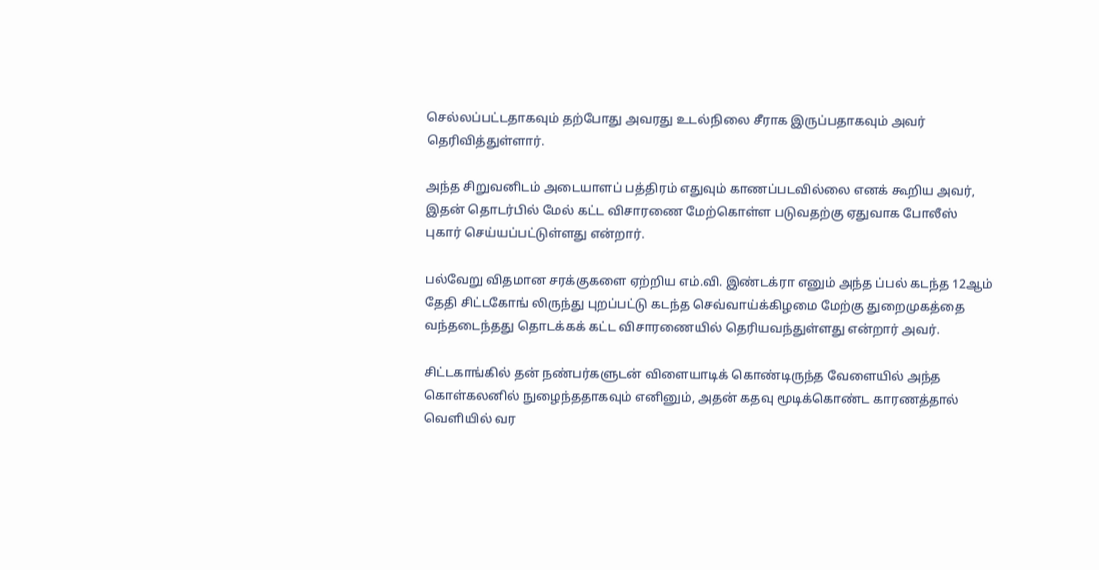செல்லப்பட்டதாகவும் தற்போது அவரது உடல்நிலை சீராக இருப்பதாகவும் அவர் தெரிவித்துள்ளார்.

அந்த சிறுவனிடம் அடையாளப் பத்திரம் எதுவும் காணப்படவில்லை எனக் கூறிய அவர், இதன் தொடர்பில் மேல் கட்ட விசாரணை மேற்கொள்ள படுவதற்கு ஏதுவாக போலீஸ் புகார் செய்யப்பட்டுள்ளது என்றார்.

பல்வேறு விதமான சரக்குகளை ஏற்றிய எம்.வி. இண்டக்ரா எனும் அந்த ப்பல் கடந்த 12ஆம் தேதி சிட்டகோங் லிருந்து புறப்பட்டு கடந்த செவ்வாய்க்கிழமை மேற்கு துறைமுகத்தை வந்தடைந்தது தொடக்கக் கட்ட விசாரணையில் தெரியவந்துள்ளது என்றார் அவர்.

சிட்டகாங்கில் தன் நண்பர்களுடன் விளையாடிக் கொண்டிருந்த வேளையில் அந்த கொள்கலனில் நுழைந்ததாகவும் எனினும், அதன் கதவு மூடிக்கொண்ட காரணத்தால் வெளியில் வர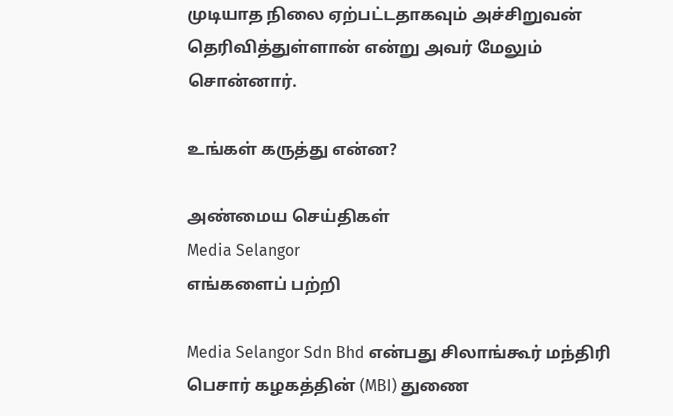முடியாத நிலை ஏற்பட்டதாகவும் அச்சிறுவன் தெரிவித்துள்ளான் என்று அவர் மேலும் சொன்னார்.

உங்கள் கருத்து என்ன?

அண்மைய செய்திகள்
Media Selangor
எங்களைப் பற்றி

Media Selangor Sdn Bhd என்பது சிலாங்கூர் மந்திரி பெசார் கழகத்தின் (MBI) துணை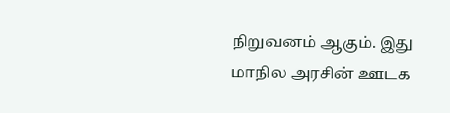நிறுவனம் ஆகும். இது மாநில அரசின் ஊடக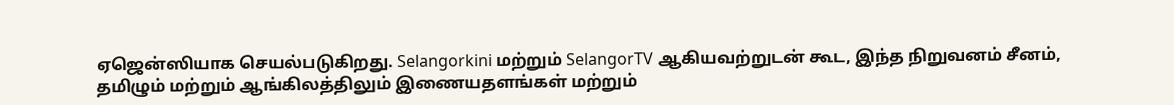ஏஜென்ஸியாக செயல்படுகிறது. Selangorkini மற்றும் SelangorTV ஆகியவற்றுடன் கூட, இந்த நிறுவனம் சீனம், தமிழும் மற்றும் ஆங்கிலத்திலும் இணையதளங்கள் மற்றும்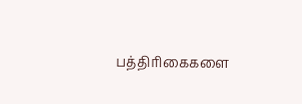பத்திரிகைகளை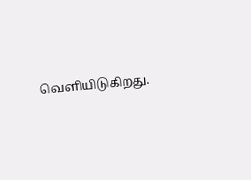வெளியிடுகிறது.